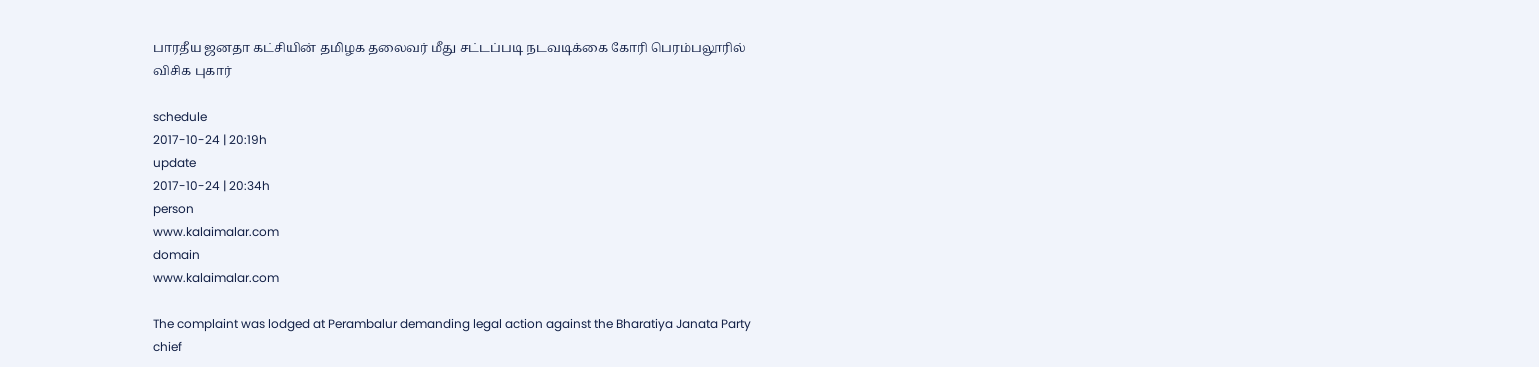பாரதீய ஜனதா கட்சியின் தமிழக தலைவர் மீது சட்டப்படி நடவடிக்கை கோரி பெரம்பலூரில் விசிக புகார்

schedule
2017-10-24 | 20:19h
update
2017-10-24 | 20:34h
person
www.kalaimalar.com
domain
www.kalaimalar.com

The complaint was lodged at Perambalur demanding legal action against the Bharatiya Janata Party chief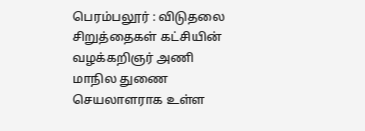பெரம்பலூர் : விடுதலை சிறுத்தைகள் கட்சியின் வழக்கறிஞர் அணி மாநில துணை செயலாளராக உள்ள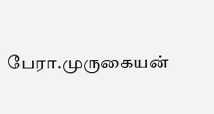பேரா.முருகையன்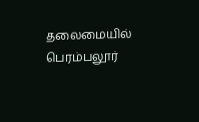தலைமையில் பெரம்பலூர்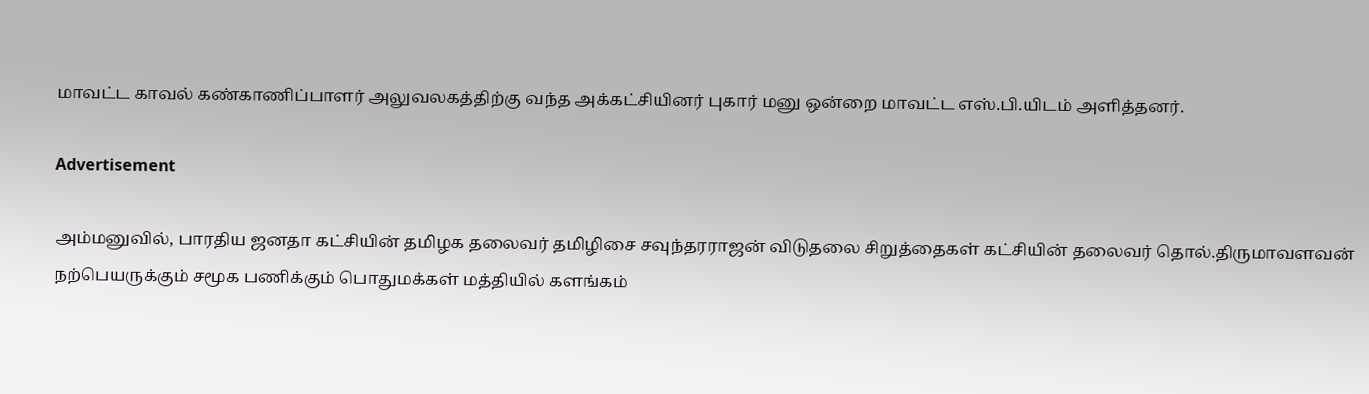மாவட்ட காவல் கண்காணிப்பாளர் அலுவலகத்திற்கு வந்த அக்கட்சியினர் புகார் மனு ஒன்றை மாவட்ட எஸ்.பி.யிடம் அளித்தனர்.

Advertisement

அம்மனுவில், பாரதிய ஜனதா கட்சியின் தமிழக தலைவர் தமிழிசை சவுந்தரராஜன் விடுதலை சிறுத்தைகள் கட்சியின் தலைவர் தொல்.திருமாவளவன் நற்பெயருக்கும் சமூக பணிக்கும் பொதுமக்கள் மத்தியில் களங்கம்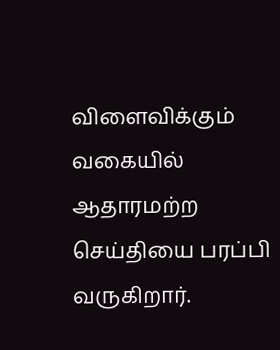விளைவிக்கும் வகையில் ஆதாரமற்ற செய்தியை பரப்பி வருகிறார்.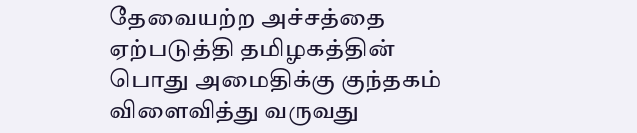தேவையற்ற அச்சத்தை ஏற்படுத்தி தமிழகத்தின் பொது அமைதிக்கு குந்தகம் விளைவித்து வருவது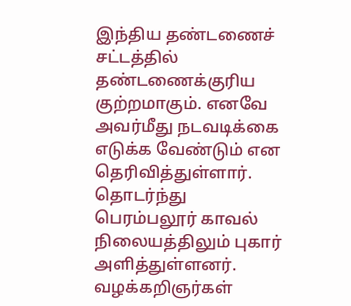இந்திய தண்டணைச் சட்டத்தில் தண்டணைக்குரிய குற்றமாகும். எனவே அவர்மீது நடவடிக்கை எடுக்க வேண்டும் என தெரிவித்துள்ளார். தொடர்ந்து பெரம்பலூர் காவல் நிலையத்திலும் புகார் அளித்துள்ளனர். வழக்கறிஞர்கள்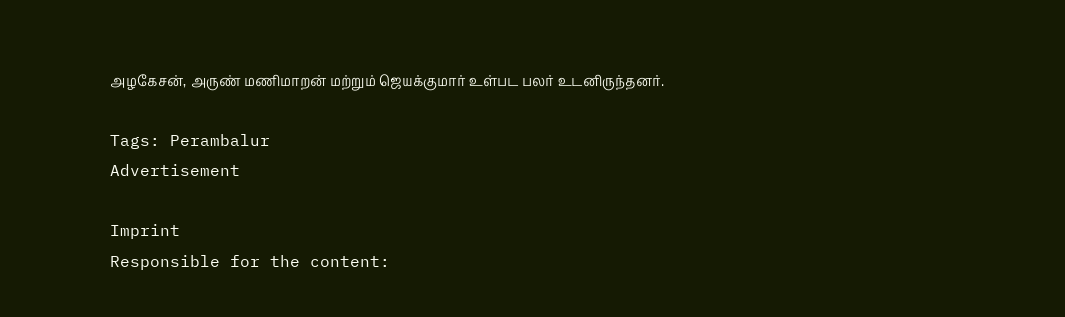அழகேசன், அருண் மணிமாறன் மற்றும் ஜெயக்குமார் உள்பட பலர் உடனிருந்தனர்.

Tags: Perambalur
Advertisement

Imprint
Responsible for the content: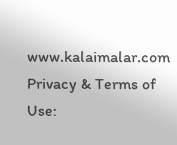www.kalaimalar.com
Privacy & Terms of Use: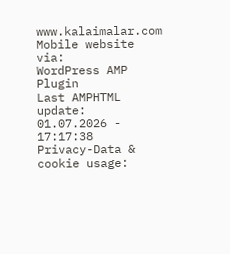www.kalaimalar.com
Mobile website via:
WordPress AMP Plugin
Last AMPHTML update:
01.07.2026 - 17:17:38
Privacy-Data & cookie usage: